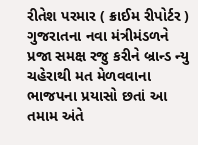રીતેશ પરમાર ( ક્રાઈમ રીપોર્ટર )
ગુજરાતના નવા મંત્રીમંડળને પ્રજા સમક્ષ રજુ કરીને બ્રાન્ડ ન્યુ ચહેરાથી મત મેળવવાના ભાજપના પ્રયાસો છતાં આ તમામ અંતે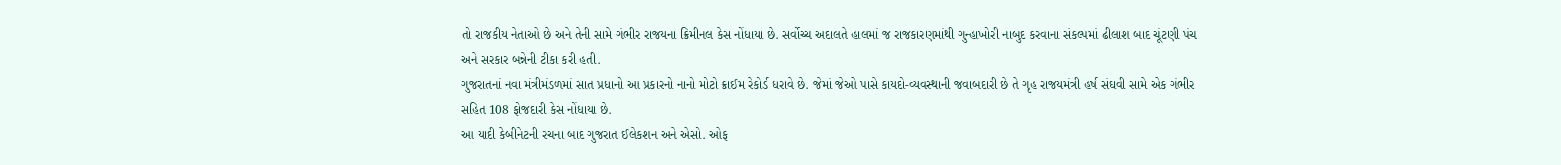તો રાજકીય નેતાઓ છે અને તેની સામે ગંભીર રાજયના ક્રિમીનલ કેસ નોંધાયા છે. સર્વોચ્ચ અદાલતે હાલમાં જ રાજકારણમાંથી ગુન્હાખોરી નાબુદ કરવાના સંકલ્પમાં ઢીલાશ બાદ ચૂંટણી પંચ અને સરકાર બન્નેની ટીકા કરી હતી.
ગુજરાતનાં નવા મંત્રીમંડળમાં સાત પ્રધાનો આ પ્રકારનો નાનો મોટો ક્રાઈમ રેકોર્ડ ધરાવે છે. જેમાં જેઓ પાસે કાયદો-વ્યવસ્થાની જવાબદારી છે તે ગૃહ રાજયમંત્રી હર્ષ સંઘવી સામે એક ગંભીર સહિત 108 ફોજદારી કેસ નોંધાયા છે.
આ યાદી કેબીનેટની રચના બાદ ગુજરાત ઈલેકશન અને એસો. ઓફ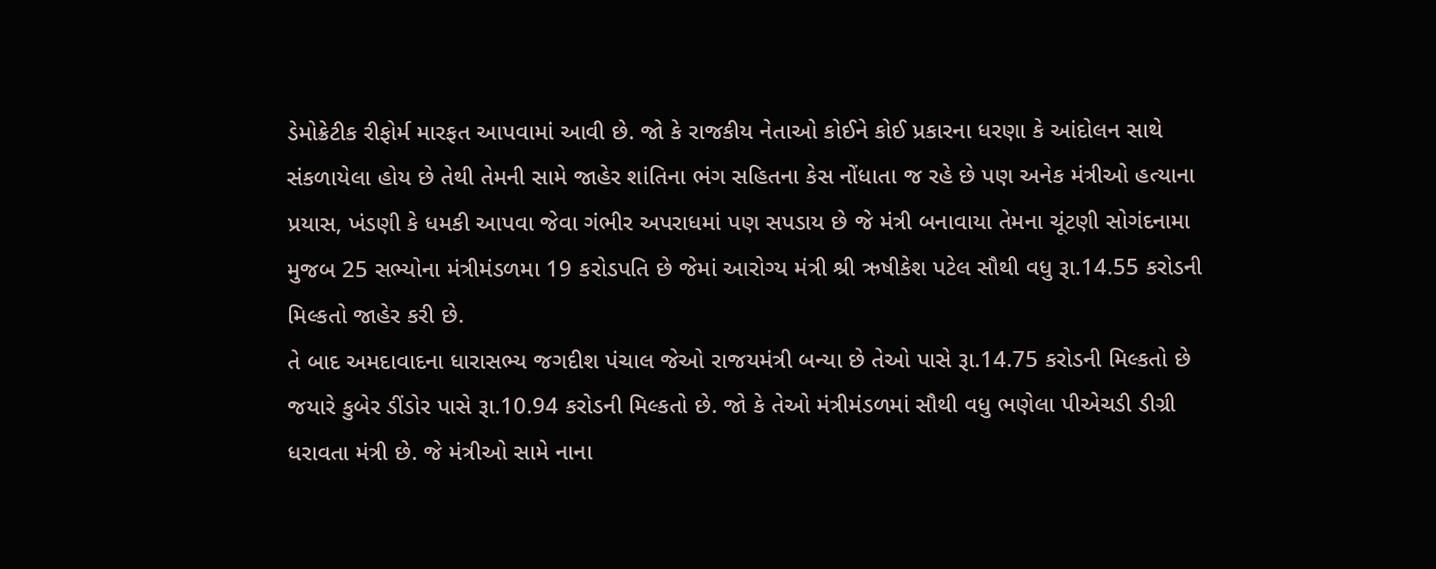ડેમોક્રેટીક રીફોર્મ મારફત આપવામાં આવી છે. જો કે રાજકીય નેતાઓ કોઈને કોઈ પ્રકારના ધરણા કે આંદોલન સાથે સંકળાયેલા હોય છે તેથી તેમની સામે જાહેર શાંતિના ભંગ સહિતના કેસ નોંધાતા જ રહે છે પણ અનેક મંત્રીઓ હત્યાના પ્રયાસ, ખંડણી કે ધમકી આપવા જેવા ગંભીર અપરાધમાં પણ સપડાય છે જે મંત્રી બનાવાયા તેમના ચૂંટણી સોગંદનામા મુજબ 25 સભ્યોના મંત્રીમંડળમા 19 કરોડપતિ છે જેમાં આરોગ્ય મંત્રી શ્રી ઋષીકેશ પટેલ સૌથી વધુ રૂા.14.55 કરોડની મિલ્કતો જાહેર કરી છે.
તે બાદ અમદાવાદના ધારાસભ્ય જગદીશ પંચાલ જેઓ રાજયમંત્રી બન્યા છે તેઓ પાસે રૂા.14.75 કરોડની મિલ્કતો છે જયારે કુબેર ડીંડોર પાસે રૂા.10.94 કરોડની મિલ્કતો છે. જો કે તેઓ મંત્રીમંડળમાં સૌથી વધુ ભણેલા પીએચડી ડીગ્રી ધરાવતા મંત્રી છે. જે મંત્રીઓ સામે નાના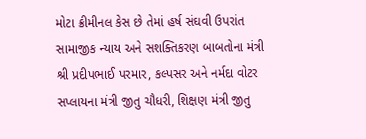મોટા ક્રીમીનલ કેસ છે તેમાં હર્ષ સંઘવી ઉપરાંત સામાજીક ન્યાય અને સશક્તિકરણ બાબતોના મંત્રી શ્રી પ્રદીપભાઈ પરમાર, કલ્પસર અને નર્મદા વોટર સપ્લાયના મંત્રી જીતુ ચૌધરી, શિક્ષણ મંત્રી જીતુ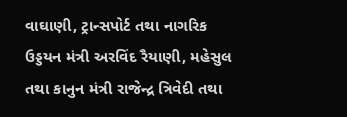વાઘાણી, ટ્રાન્સપોર્ટ તથા નાગરિક ઉડ્ડયન મંત્રી અરવિંદ રૈયાણી, મહેસુલ તથા કાનુન મંત્રી રાજેન્દ્ર ત્રિવેદી તથા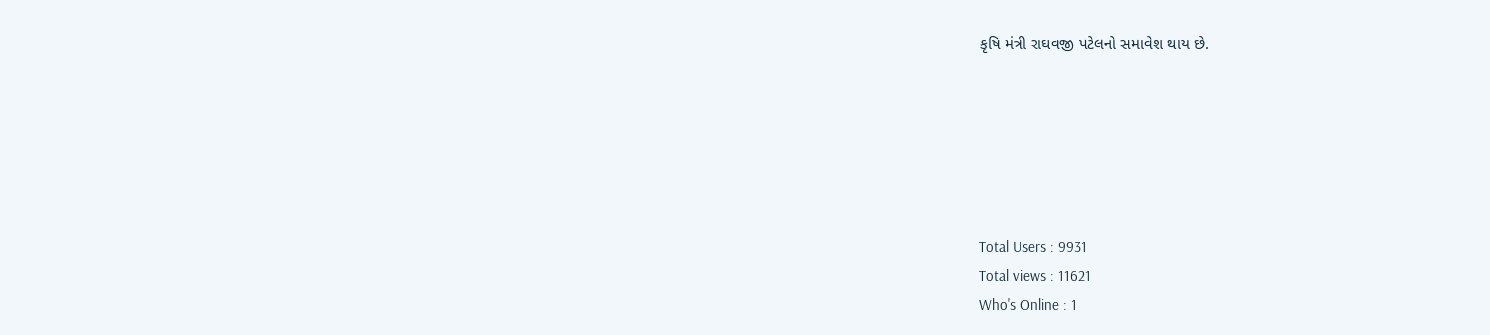કૃષિ મંત્રી રાઘવજી પટેલનો સમાવેશ થાય છે.






Total Users : 9931
Total views : 11621
Who's Online : 1